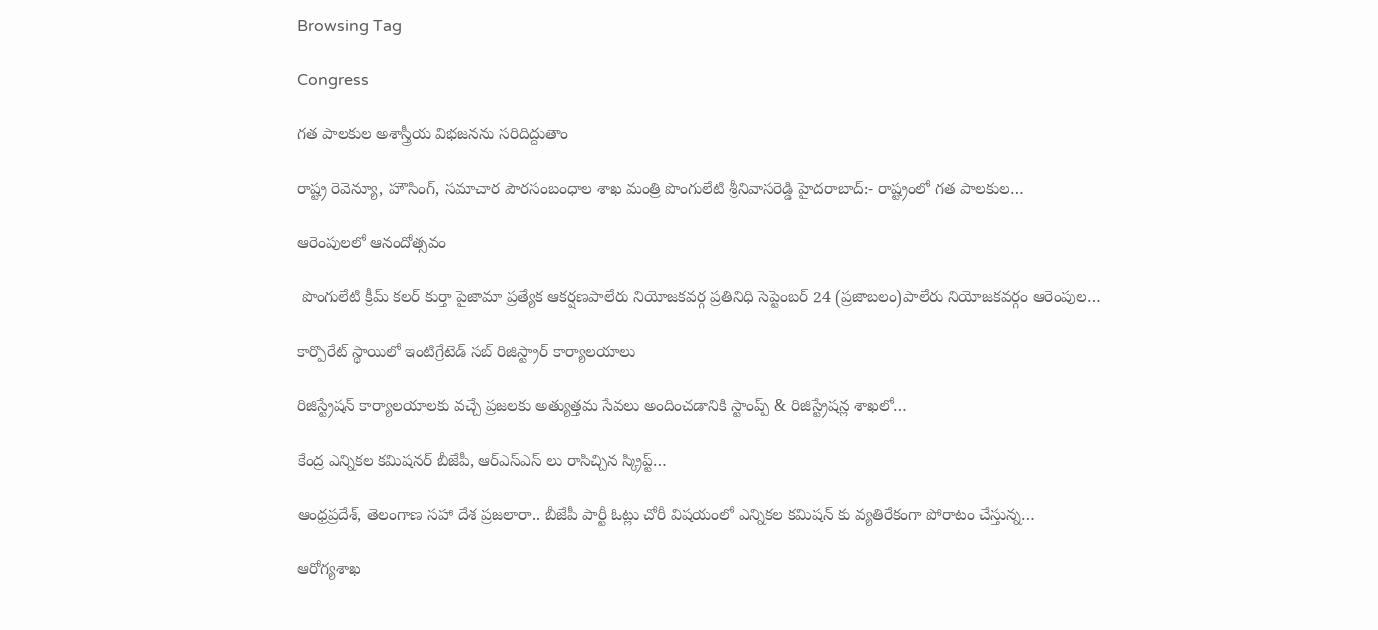Browsing Tag

Congress

గ‌త పాల‌కుల అశాస్త్రీయ విభ‌జ‌న‌ను స‌రిదిద్దుతాం

రాష్ట్ర రెవెన్యూ, హౌసింగ్‌, స‌మాచార పౌర‌సంబంధాల శాఖ మంత్రి పొంగులేటి శ్రీ‌నివాస‌రెడ్డి హైద‌రాబాద్‌:- రాష్ట్రంలో గ‌త పాల‌కుల…

ఆరెంపులలో ఆనందోత్సవం

 పొంగులేటి క్రీమ్ కలర్ కుర్తా పైజామా ప్రత్యేక ఆకర్షణపాలేరు నియోజకవర్గ ప్రతినిధి సెప్టెంబర్ 24 (ప్రజాబలం)పాలేరు నియోజకవర్గం ఆరెంపుల…

కార్పొరేట్ స్థాయిలో ఇంటిగ్రేటెడ్ స‌బ్ రిజిస్ట్రార్ కార్యాల‌యాలు

రిజిస్ట్రేష‌న్ కార్యాల‌యాల‌కు వ‌చ్చే ప్రజ‌ల‌కు అత్యుత్తమ సేవ‌లు అందించ‌డానికి స్టాంప్ప్ & రిజిస్ట్రేష‌న్ల శాఖ‌లో…

కేంద్ర ఎన్నికల కమిషనర్‌ బీజేపీ, ఆర్‌ఎస్‌ఎస్‌ లు రాసిచ్చిన స్క్రిప్ట్‌…

ఆంధ్రప్రదేశ్‌, తెలంగాణ సహా దేశ ప్రజలారా.. బీజేపీ పార్టీ ఓట్లు చోరీ విషయంలో ఎన్నికల కమిషన్‌ కు వ్యతిరేకంగా పోరాటం చేస్తున్న…

ఆరోగ్యశాఖ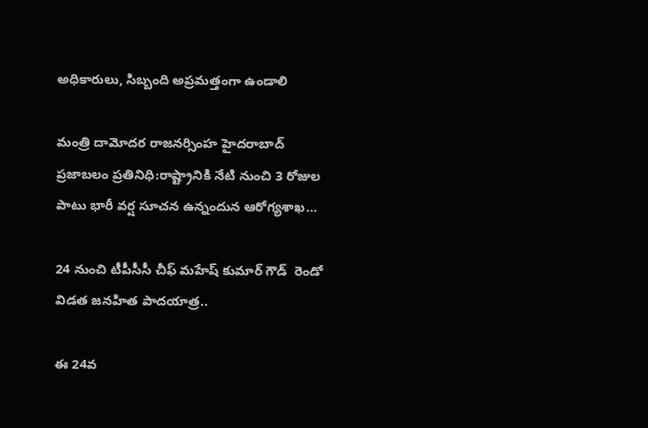అధికారులు, సిబ్బంది అప్రమత్తంగా ఉండాలి

మంత్రి దామోదర రాజనర్సింహ హైదరాబాద్‌ ప్రజాబలం ప్రతినిధి:రాష్ట్రానికి నేటి నుంచి 3 రోజుల పాటు భారీ వర్ష సూచన ఉన్నందున ఆరోగ్యశాఖ…

24 నుంచి టీపీసీసీ చీఫ్ మహేష్ కుమార్ గౌడ్  రెండో విడత జనహిత పాదయాత్ర..

ఈ 24వ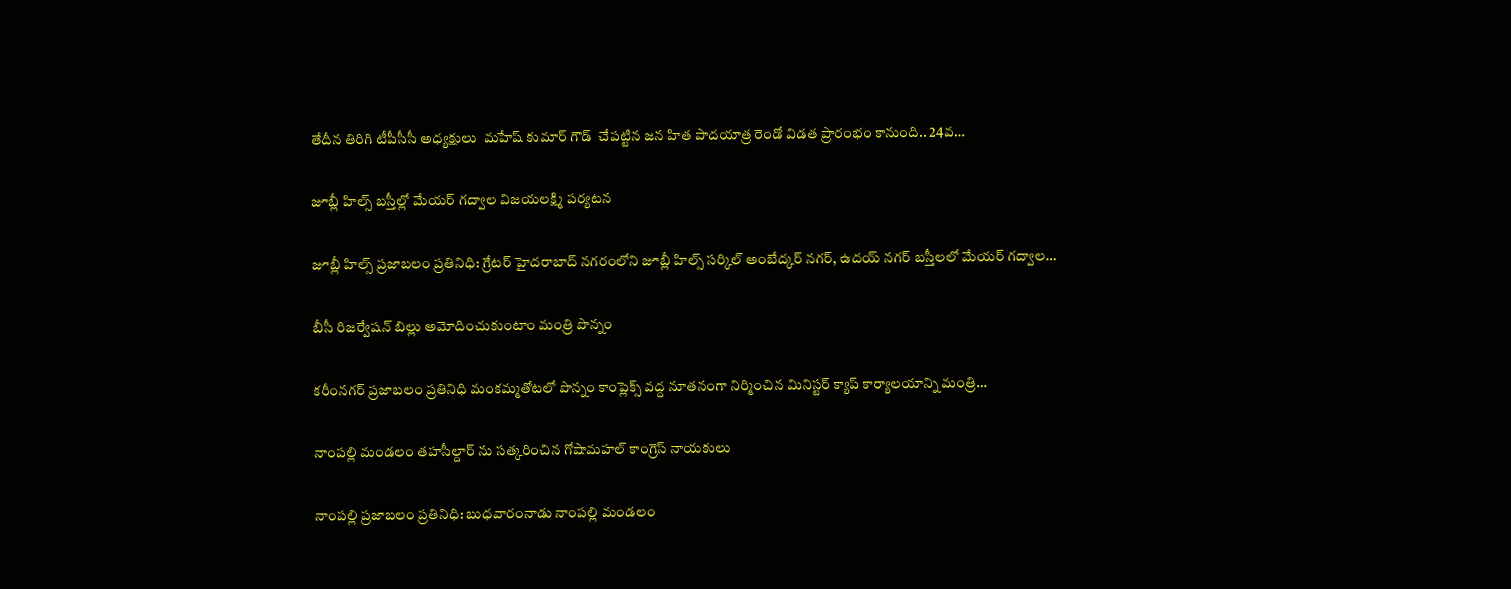తేదీన తిరిగి టీపీసీసీ అధ్యక్షులు  మహేష్ కుమార్ గౌడ్  చేపట్టిన జన హిత పాదయాత్ర రెండో విడత ప్రారంభం కానుంది.. 24వ…

జూబ్లీ హిల్స్ బస్తీల్లో మేయర్ గద్వాల విజయలక్ష్మి పర్యటన

జూబ్లీ హిల్స్ ప్రజాబలం ప్రతినిధి: గ్రేటర్ హైదరాబాద్ నగరంలోని జూబ్లీ హిల్స్ సర్కిల్ అంబేద్కర్ నగర్, ఉదయ్ నగర్ బస్తీలలో మేయర్ గద్వాల…

బీసీ రిజర్వేషన్‌ బిల్లు అమోదించుకుంటాం మంత్రి పొన్నం

కరీంనగర్‌ ప్రజాబలం ప్రతినిధి మంకమ్మతోటలో పొన్నం కాంప్లెక్స్‌ వద్ద నూతనంగా నిర్మించిన మినిస్టర్‌ క్యాప్‌ కార్యాలయాన్ని మంత్రి…

నాంపల్లి మండలం తహసీల్దార్‌ ను సత్కరించిన గోషామహల్‌ కాంగ్రెస్‌ నాయకులు

నాంపల్లి ప్రజాబలం ప్రతినిధి: బుధవారంనాడు నాంపల్లి మండలం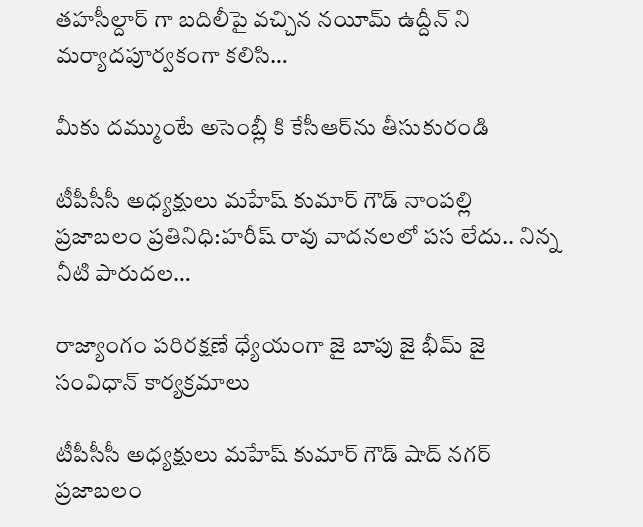తహసీల్దార్‌ గా బదిలీపై వచ్చిన నయీమ్‌ ఉద్దీన్‌ ని మర్యాదపూర్వకంగా కలిసి…

మీకు దమ్ముంటే అసెంబ్లీ కి కేసీఆర్‌ను తీసుకురండి

టీపీసీసీ అధ్యక్షులు మహేష్‌ కుమార్‌ గౌడ్‌ నాంపల్లి ప్రజాబలం ప్రతినిధి:హరీష్‌ రావు వాదనలలో పస లేదు.. నిన్న నీటి పారుదల…

రాజ్యాంగం పరిరక్షణే ధ్యేయంగా జై బాపు జై భీమ్‌ జై సంవిధాన్‌ కార్యక్రమాలు

టీపీసీసీ అధ్యక్షులు మహేష్‌ కుమార్‌ గౌడ్‌ షాద్‌ నగర్‌ ప్రజాబలం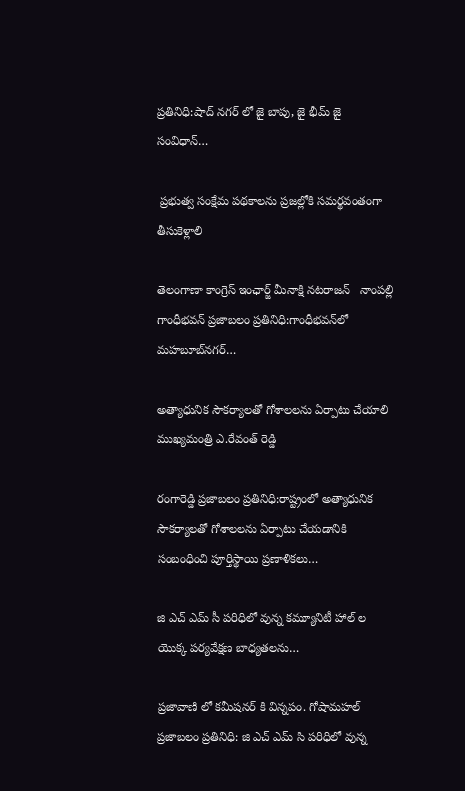ప్రతినిధి:షాద్‌ నగర్‌ లో జై బాపు, జై భీమ్‌ జై సంవిధాన్‌…

 ప్రభుత్వ సంక్షేమ పథకాలను ప్రజల్లోకి సమర్థవంతంగా తీసుకెళ్లాలి

తెలంగాణా కాంగ్రెస్‌ ఇంఛార్జ్‌ మీనాక్షి నటరాజన్‌   నాంపల్లి గాంధీభవన్‌ ప్రజాబలం ప్రతినిధి:గాంధీభవన్‌లో మహబూబ్‌నగర్‌…

అత్యాధునిక సౌకర్యాలతో గోశాలలను ఏర్పాటు చేయాలి ముఖ్యమంత్రి ఎ.రేవంత్‌ రెడ్డి

రంగారెడ్డి ప్రజాబలం ప్రతినిధి:రాష్ట్రంలో అత్యాధునిక సౌకర్యాలతో గోశాలలను ఏర్పాటు చేయడానికి సంబంధించి పూర్తిస్థాయి ప్రణాళికలు…

జి ఎచ్‌ ఎమ్‌ సీ పరిధిలో వున్న కమ్యూనిటీ హాల్‌ ల యొక్క పర్యవేక్షణ బాధ్యతలను…

ప్రజావాణి లో కమీషనర్‌ కి విన్నపం. గోషామహల్‌ ప్రజాబలం ప్రతినిధి: జి ఎచ్‌ ఎమ్‌ సి పరిధిలో వున్న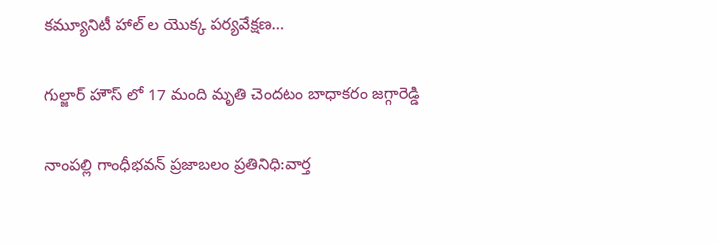కమ్యూనిటీ హాల్‌ ల యొక్క పర్యవేక్షణ…

గుల్జార్‌ హౌస్‌ లో 17 మంది మృతి చెందటం బాధాకరం జగ్గారెడ్డి

నాంపల్లి గాంధీభవన్‌ ప్రజాబలం ప్రతినిధి:వార్త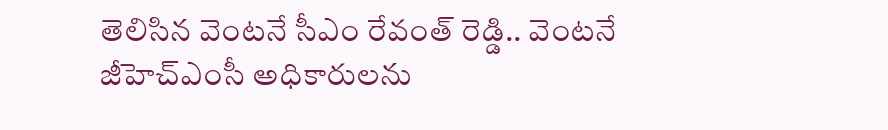తెలిసిన వెంటనే సీఎం రేవంత్‌ రెడ్డి.. వెంటనే జీహెచ్‌ఎంసీ అధికారులను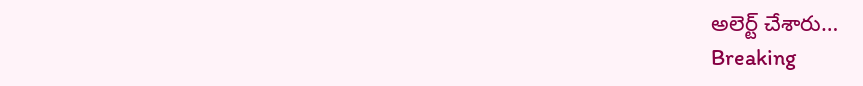అలెర్ట్‌ చేశారు…
Breaking